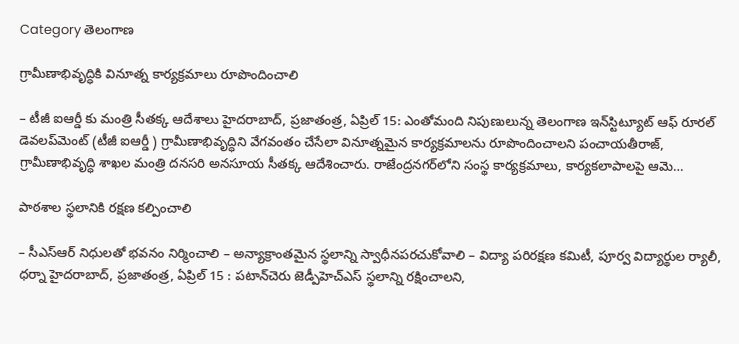Category తెలంగాణ

గ్రామీణాభివృద్ధికి వినూత్న కార్యక్రమాలు రూపొందించాలి

– టీజీ ఐఆర్డీ కు మంత్రి సీతక్క ఆదేశాలు హైదరాబాద్, ప్రజాతంత్ర, ఏప్రిల్ 15: ఎంతోమంది నిపుణులున్న తెలంగాణ ఇన్‌స్టిట్యూట్ ఆఫ్ రూరల్ డెవలప్‌మెంట్ (టీజీ ఐఆర్డీ ) గ్రామీణాభివృద్ధిని వేగవంతం చేసేలా వినూత్నమైన కార్యక్రమాలను రూపొందించాలని పంచాయతీరాజ్, గ్రామీణాభివృద్ధి శాఖల మంత్రి దనసరి అనసూయ సీతక్క ఆదేశించారు. రాజేంద్రనగర్‌లోని సంస్థ కార్యక్రమాలు, కార్యకలాపాలపై ఆమె…

పాఠశాల స్థలానికి రక్షణ కల్పించాలి

– సీఎస్ఆర్ నిధులతో భవనం నిర్మించాలి – అన్యాక్రాంతమైన స్థలాన్ని స్వాధీనపరచుకోవాలి – విద్యా పరిరక్షణ కమిటీ, పూర్వ విద్యార్థుల ర్యాలీ, ధర్నా హైదరాబాద్, ప్రజాతంత్ర, ఏప్రిల్ 15 : పటాన్‌చెరు జెడ్పీహెచ్ఎస్ స్థలాన్ని రక్షించాలని,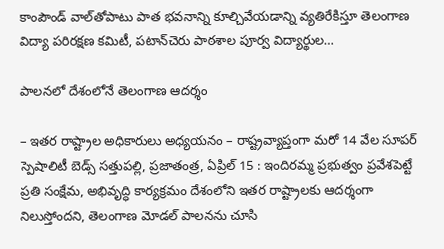కాంపౌండ్ వాల్‌తోపాటు పాత భవనాన్ని కూల్చివేయడాన్ని వ్యతిరేకిస్తూ తెలంగాణ విద్యా పరిరక్షణ కమిటీ, పటాన్‌చెరు పాఠశాల పూర్వ విద్యార్థుల…

పాలనలో దేశంలోనే తెలంగాణ ఆదర్శం

– ఇతర రాష్ట్రాల అధికారులు అధ్యయనం – రాష్ట్రవ్యాప్తంగా మ‌రో 14 వేల సూపర్ స్పెషాలిటీ బెడ్స్ సత్తుపల్లి, ప్రజాతంత్ర, ఏప్రిల్ 15 : ఇందిరమ్మ ప్రభుత్వం ప్రవేశపెట్టే ప్రతి సంక్షేమ, అభివృద్ధి కార్యక్రమం దేశంలోని ఇతర రాష్ట్రాలకు ఆదర్శంగా నిలుస్తోందని, తెలంగాణ మోడల్ పాలనను చూసి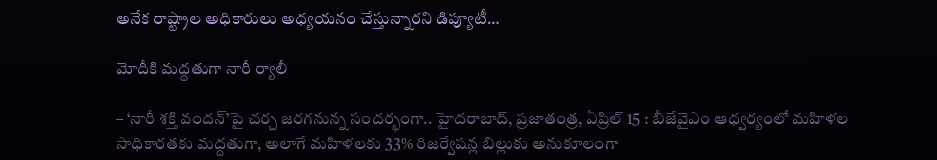అనేక రాష్ట్రాల అధికారులు అధ్యయనం చేస్తున్నారని డిప్యూటీ…

మోదీకి మద్దతుగా నారీ ర్యాలీ

– ‘నారీ శక్తి వందన్’పై చర్చ జరగనున్న సందర్భంగా.. హైదరాబాద్, ప్రజాతంత్ర, ఏప్రిల్ 15 : బీజేవైఎం ఆధ్వర్యంలో మహిళల సాధికారతకు మద్దతుగా, అలాగే మహిళలకు 33% రిజర్వేషన్ల బిల్లుకు అనుకూలంగా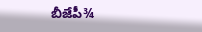బీజేపీ¾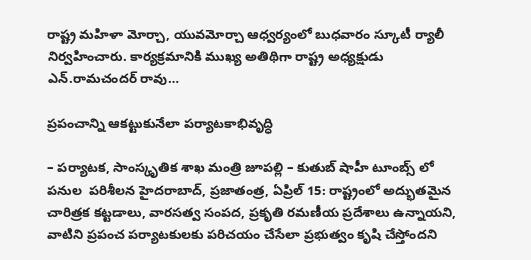రాష్ట్ర మహిళా మోర్చా, యువమోర్చా ఆధ్వర్యంలో బుధవారం స్కూటీ ర్యాలీ నిర్వహించారు. కార్యక్రమానికి ముఖ్య అతిథిగా రాష్ట్ర అధ్యక్షుడు ఎన్.రామచందర్ రావు…

ప్రపంచాన్ని ఆకట్టుకునేలా పర్యాటకాభివృద్ధి

– పర్యాటక, సాంస్కృతిక‌ శాఖ మంత్రి జూపల్లి – కుతుబ్ షాహీ టూంబ్స్ లో పనుల  పరిశీలన హైదరాబాద్, ప్రజాతంత్ర, ఏప్రిల్ 15: రాష్ట్రంలో అద్భుతమైన చారిత్రక కట్టడాలు, వారసత్వ సంపద, ప్రకృతి రమణీయ ప్రదేశాలు ఉన్నాయని, వాటిని ప్రపంచ పర్యాటకులకు పరిచయం చేసేలా ప్రభుత్వం కృషి చేస్తోందని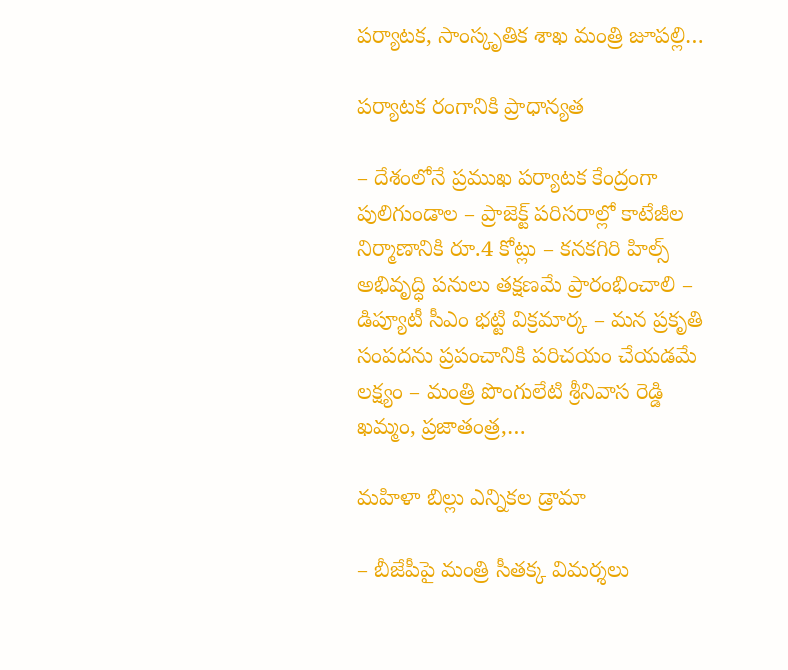పర్యాటక, సాంస్కృతిక‌ శాఖ మంత్రి జూపల్లి…

పర్యాటక రంగానికి ప్రాధాన్యత

– దేశంలోనే ప్రముఖ పర్యాటక కేంద్రంగా పులిగుండాల – ప్రాజెక్ట్ పరిసరాల్లో కాటేజీల నిర్మాణానికి రూ.4 కోట్లు – కనకగిరి హిల్స్ అభివృద్ధి పనులు తక్షణమే ప్రారంభించాలి – డిప్యూటీ సీఎం భట్టి విక్రమార్క – మన ప్రకృతి సంపదను ప్రపంచానికి పరిచయం చేయడమే లక్ష్యం – మంత్రి పొంగులేటి శ్రీనివాస రెడ్డి ఖమ్మం, ప్రజాతంత్ర,…

మహిళా బిల్లు ఎన్నికల డ్రామా

– బీజేపీపై మంత్రి సీతక్క విమర్శలు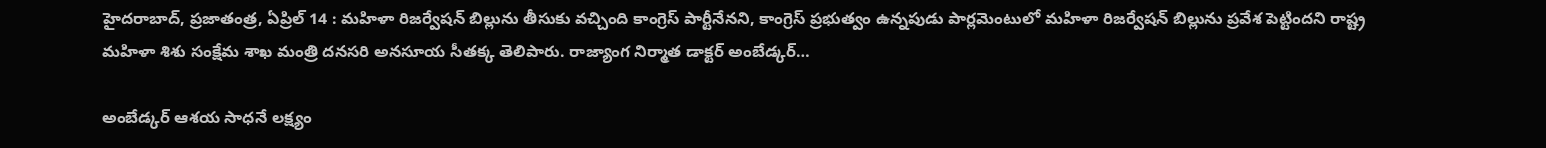హైదరాబాద్, ప్రజాతంత్ర, ఏప్రిల్ 14 : మహిళా రిజర్వేషన్ బిల్లును తీసుకు వచ్చింది కాంగ్రెస్ పార్టీనేనని, కాంగ్రెస్ ప్రభుత్వం ఉన్నపుడు పార్లమెంటులో మహిళా రిజర్వేషన్ బిల్లును ప్రవేశ పెట్టిందని రాష్ట్ర మహిళా శిశు సంక్షేమ శాఖ మంత్రి దనసరి అనసూయ సీతక్క తెలిపారు. రాజ్యాంగ నిర్మాత డాక్టర్ అంబేడ్కర్…

అంబేడ్కర్ ఆశయ సాధనే లక్ష్యం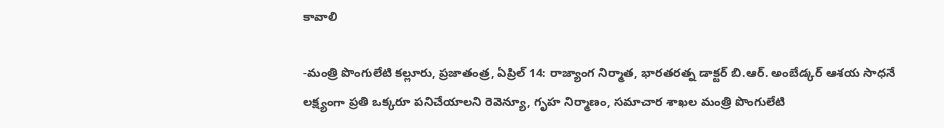కావాలి

-మంత్రి పొంగులేటి కల్లూరు, ప్రజాతంత్ర, ఏప్రిల్ 14: రాజ్యాంగ నిర్మాత, భారతరత్న డాక్టర్ బి.ఆర్. అంబేడ్కర్ ఆశయ సాధనే లక్ష్యంగా ప్రతి ఒక్కరూ పనిచేయాలని రెవెన్యూ, గృహ నిర్మాణం, సమాచార శాఖల మంత్రి పొంగులేటి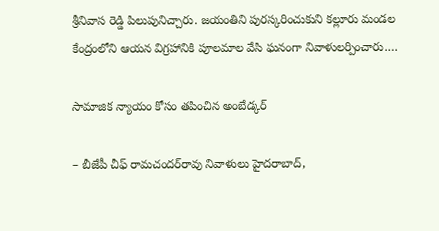శ్రీనివాస రెడ్డి పిలుపునిచ్చారు. జయంతిని పురస్కరించుకుని కల్లూరు మండల కేంద్రంలోని ఆయన విగ్రహానికి పూలమాల వేసి ఘనంగా నివాళులర్పించారు.…

సామాజిక న్యాయం కోసం తపించిన అంబేడ్కర్‌

– బీజేపీ చీఫ్ రామచందర్‌రావు నివాళులు హైదరాబాద్,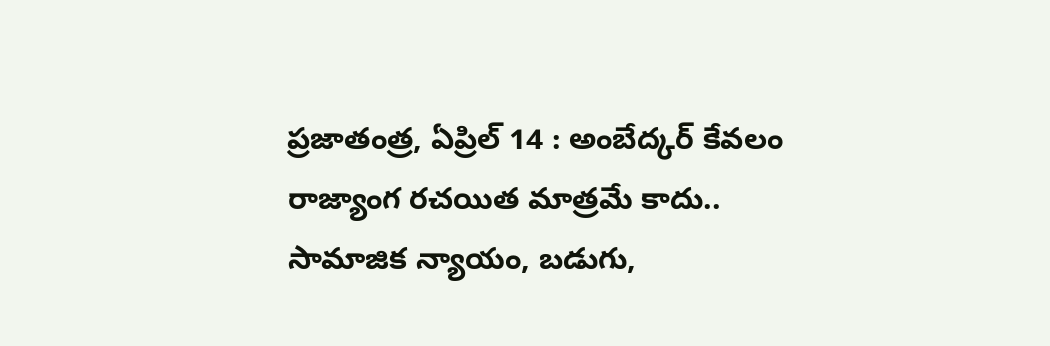ప్రజాతంత్ర, ఏప్రిల్ 14 : అంబేద్కర్ కేవలం రాజ్యాంగ రచయిత మాత్రమే కాదు.. సామాజిక న్యాయం, బడుగు,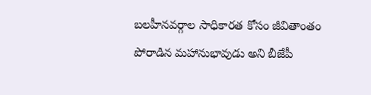బలహీనవర్గాల సాధికారత కోసం జీవితాంతం పోరాడిన మహానుభావుడు అని బీజేపీ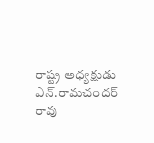రాష్ట్ర అధ్యక్షుడు ఎన్.రామచందర్ రావు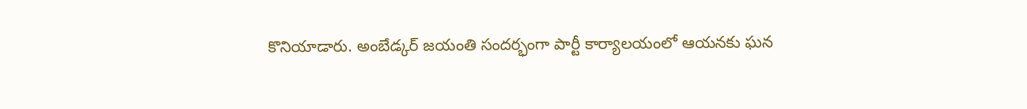కొనియాడారు. అంబేడ్కర్ జయంతి సందర్భంగా పార్టీ కార్యాలయంలో ఆయనకు ఘన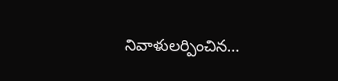నివాళులర్పించిన…